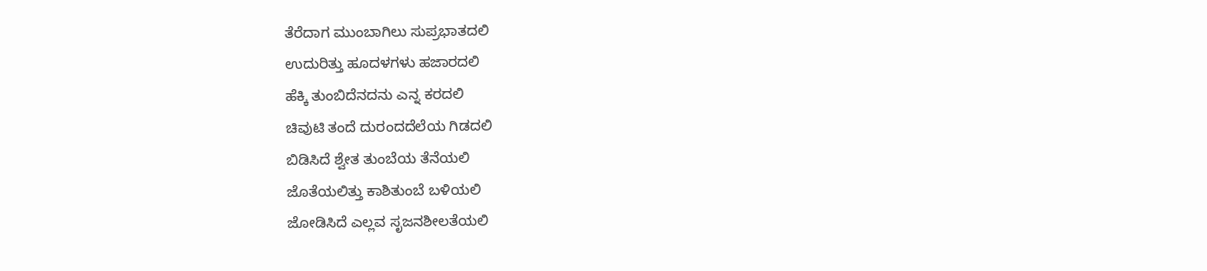ತೆರೆದಾಗ ಮುಂಬಾಗಿಲು ಸುಪ್ರಭಾತದಲಿ
ಉದುರಿತ್ತು ಹೂದಳಗಳು ಹಜಾರದಲಿ
ಹೆಕ್ಕಿ ತುಂಬಿದೆನದನು ಎನ್ನ ಕರದಲಿ
ಚಿವುಟಿ ತಂದೆ ದುರಂದದೆಲೆಯ ಗಿಡದಲಿ
ಬಿಡಿಸಿದೆ ಶ್ವೇತ ತುಂಬೆಯ ತೆನೆಯಲಿ
ಜೊತೆಯಲಿತ್ತು ಕಾಶಿತುಂಬೆ ಬಳಿಯಲಿ
ಜೋಡಿಸಿದೆ ಎಲ್ಲವ ಸೃಜನಶೀಲತೆಯಲಿ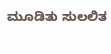ಮೂಡಿತು ಸುಲಲಿತ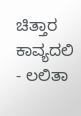ಚಿತ್ತಾರ ಕಾವ್ಯದಲಿ
- ಲಲಿತಾ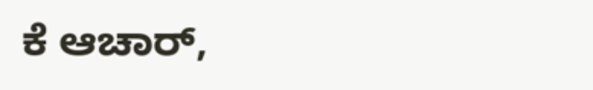ಕೆ ಆಚಾರ್,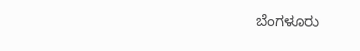ಬೆಂಗಳೂರು